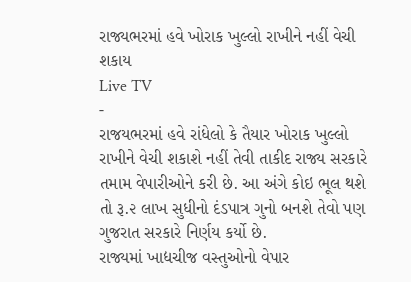રાજ્યભરમાં હવે ખોરાક ખુલ્લો રાખીને નહીં વેચી શકાય
Live TV
-
રાજયભરમાં હવે રાંધેલો કે તૈયાર ખોરાક ખુલ્લો રાખીને વેચી શકાશે નહીં તેવી તાકીદ રાજ્ય સરકારે તમામ વેપારીઓને કરી છે. આ અંગે કોઇ ભૂલ થશે તો રૂ.૨ લાખ સુધીનો દંડપાત્ર ગુનો બનશે તેવો પણ ગુજરાત સરકારે નિર્ણય કર્યો છે.
રાજ્યમાં ખાદ્યચીજ વસ્તુઓનો વેપાર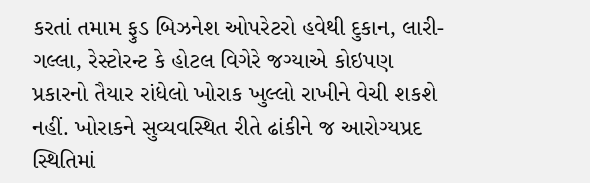કરતાં તમામ ફુડ બિઝનેશ ઓપરેટરો હવેથી દુકાન, લારી-ગલ્લા, રેસ્ટોરન્ટ કે હોટલ વિગેરે જગ્યાએ કોઇપણ પ્રકારનો તૈયાર રાંધેલો ખોરાક ખુલ્લો રાખીને વેચી શકશે નહીં. ખોરાકને સુવ્યવસ્થિત રીતે ઢાંકીને જ આરોગ્યપ્રદ સ્થિતિમાં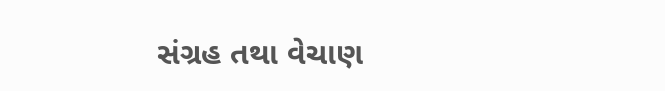સંગ્રહ તથા વેચાણ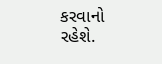કરવાનો રહેશે.